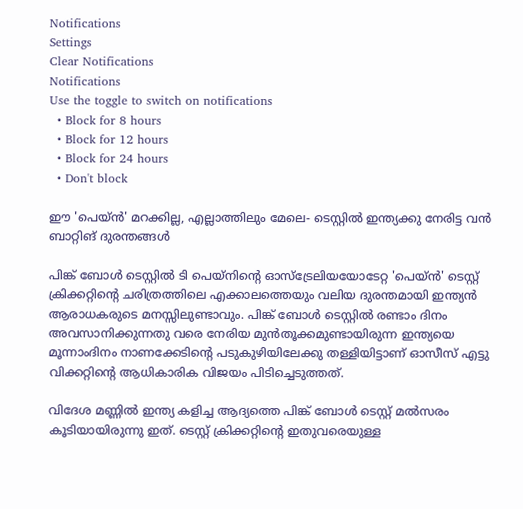Notifications
Settings
Clear Notifications
Notifications
Use the toggle to switch on notifications
  • Block for 8 hours
  • Block for 12 hours
  • Block for 24 hours
  • Don't block

ഈ 'പെയ്ന്‍' മറക്കില്ല, എല്ലാത്തിലും മേലെ- ടെസ്റ്റില്‍ ഇന്ത്യക്കു നേരിട്ട വന്‍ ബാറ്റിങ് ദുരന്തങ്ങള്‍

പിങ്ക് ബോള്‍ ടെസ്റ്റില്‍ ടി പെയ്‌നിന്റെ ഓസ്‌ട്രേലിയയോടേറ്റ 'പെയ്ന്‍' ടെസ്റ്റ് ക്രിക്കറ്റിന്റെ ചരിത്രത്തിലെ എക്കാലത്തെയും വലിയ ദുരന്തമായി ഇന്ത്യന്‍ ആരാധകരുടെ മനസ്സിലുണ്ടാവും. പിങ്ക് ബോള്‍ ടെസ്റ്റില്‍ രണ്ടാം ദിനം അവസാനിക്കുന്നതു വരെ നേരിയ മുന്‍തൂക്കമുണ്ടായിരുന്ന ഇന്ത്യയെ മൂന്നാംദിനം നാണക്കേടിന്റെ പടുകുഴിയിലേക്കു തള്ളിയിട്ടാണ് ഓസീസ് എട്ടു വിക്കറ്റിന്റെ ആധികാരിക വിജയം പിടിച്ചെടുത്തത്.

വിദേശ മണ്ണില്‍ ഇന്ത്യ കളിച്ച ആദ്യത്തെ പിങ്ക് ബോള്‍ ടെസ്റ്റ് മല്‍സരം കൂടിയായിരുന്നു ഇത്. ടെസ്റ്റ് ക്രിക്കറ്റിന്റെ ഇതുവരെയുള്ള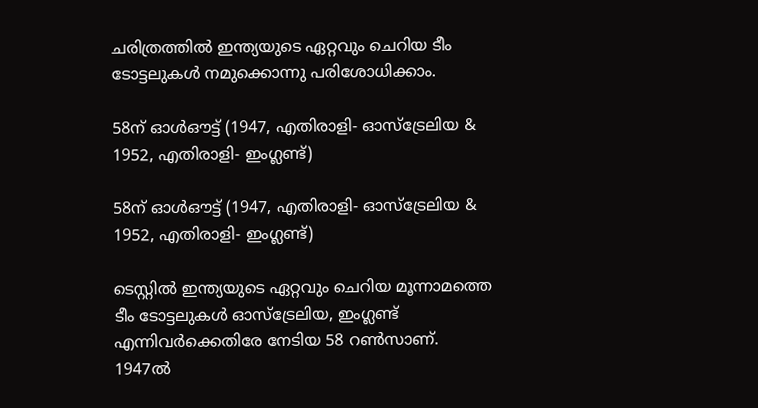ചരിത്രത്തില്‍ ഇന്ത്യയുടെ ഏറ്റവും ചെറിയ ടീം ടോട്ടലുകള്‍ നമുക്കൊന്നു പരിശോധിക്കാം.

58ന് ഓള്‍ഔട്ട് (1947, എതിരാളി- ഓസ്‌ട്രേലിയ & 1952, എതിരാളി- ഇംഗ്ലണ്ട്)

58ന് ഓള്‍ഔട്ട് (1947, എതിരാളി- ഓസ്‌ട്രേലിയ & 1952, എതിരാളി- ഇംഗ്ലണ്ട്)

ടെസ്റ്റില്‍ ഇന്ത്യയുടെ ഏറ്റവും ചെറിയ മൂന്നാമത്തെ ടീം ടോട്ടലുകള്‍ ഓസ്‌ട്രേലിയ, ഇംഗ്ലണ്ട് എന്നിവര്‍ക്കെതിരേ നേടിയ 58 റണ്‍സാണ്. 1947ല്‍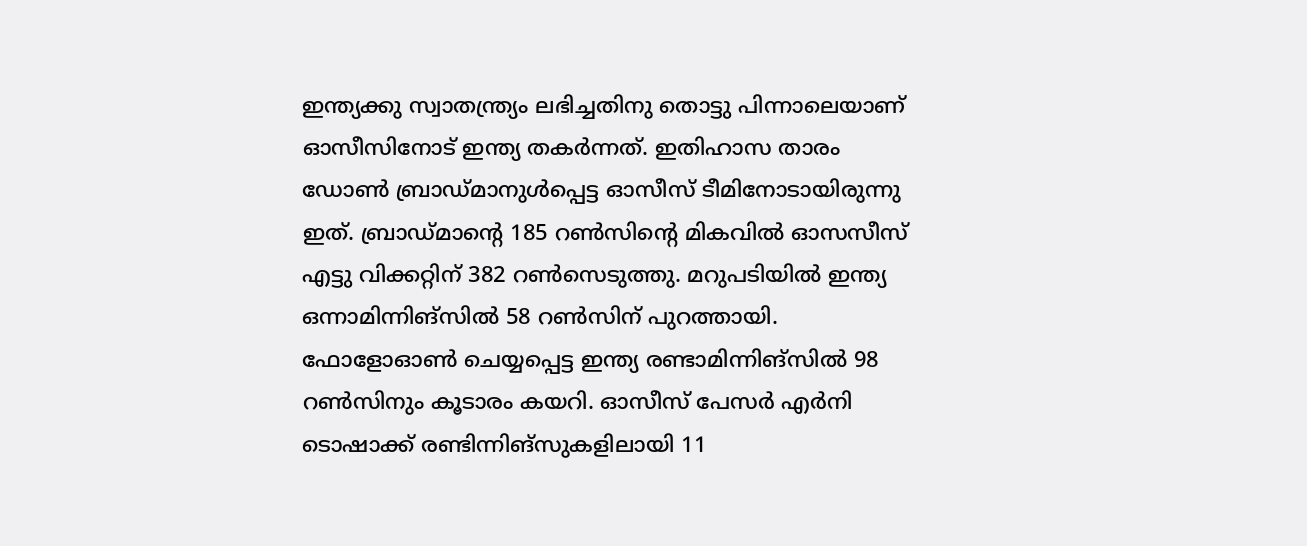ഇന്ത്യക്കു സ്വാതന്ത്ര്യം ലഭിച്ചതിനു തൊട്ടു പിന്നാലെയാണ് ഓസീസിനോട് ഇന്ത്യ തകര്‍ന്നത്. ഇതിഹാസ താരം ഡോണ്‍ ബ്രാഡ്മാനുള്‍പ്പെട്ട ഓസീസ് ടീമിനോടായിരുന്നു ഇത്. ബ്രാഡ്മാന്റെ 185 റണ്‍സിന്റെ മികവില്‍ ഓസസീസ് എട്ടു വിക്കറ്റിന് 382 റണ്‍സെടുത്തു. മറുപടിയില്‍ ഇന്ത്യ ഒന്നാമിന്നിങ്‌സില്‍ 58 റണ്‍സിന് പുറത്തായി. ഫോളോഓണ്‍ ചെയ്യപ്പെട്ട ഇന്ത്യ രണ്ടാമിന്നിങ്‌സില്‍ 98 റണ്‍സിനും കൂടാരം കയറി. ഓസീസ് പേസര്‍ എര്‍നി ടൊഷാക്ക് രണ്ടിന്നിങ്‌സുകളിലായി 11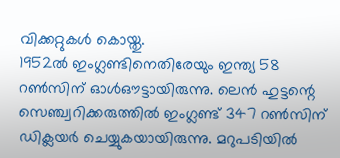വിക്കറ്റുകള്‍ കൊയ്തു.
1952ല്‍ ഇംഗ്ലണ്ടിനെതിരേയും ഇന്ത്യ 58 റണ്‍സിന് ഓള്‍ഔട്ടായിരുന്നു. ലെന്‍ ഹുട്ടന്റെ സെഞ്ച്വറിക്കരുത്തില്‍ ഇംഗ്ലണ്ട് 347 റണ്‍സിന് ഡിക്ലയര്‍ ചെയ്യുകയായിരുന്നു. മറുപടിയില്‍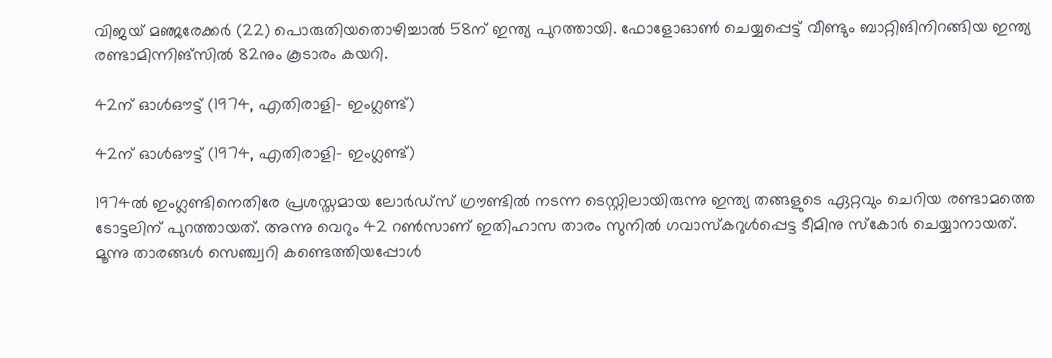വിജയ് മഞ്ജരേക്കര്‍ (22) പൊരുതിയതൊഴിച്ചാല്‍ 58ന് ഇന്ത്യ പുറത്തായി. ഫോളോഓണ്‍ ചെയ്യപ്പെട്ട് വീണ്ടും ബാറ്റിങിനിറങ്ങിയ ഇന്ത്യ രണ്ടാമിന്നിങ്‌സില്‍ 82നും കൂടാരം കയറി.

42ന് ഓള്‍ഔട്ട് (1974, എതിരാളി- ഇംഗ്ലണ്ട്)

42ന് ഓള്‍ഔട്ട് (1974, എതിരാളി- ഇംഗ്ലണ്ട്)

1974ല്‍ ഇംഗ്ലണ്ടിനെതിരേ പ്രശസ്തമായ ലോര്‍ഡ്‌സ് ഗ്രൗണ്ടില്‍ നടന്ന ടെസ്റ്റിലായിരുന്നു ഇന്ത്യ തങ്ങളുടെ ഏറ്റവും ചെറിയ രണ്ടാമത്തെ ടോട്ടലിന് പുറത്തായത്. അന്നു വെറും 42 റണ്‍സാണ് ഇതിഹാസ താരം സുനില്‍ ഗവാസ്‌കറുള്‍പ്പെട്ട ടീമിനു സ്‌കോര്‍ ചെയ്യാനായത്.
മൂന്നു താരങ്ങള്‍ സെഞ്ച്വറി കണ്ടെത്തിയപ്പോള്‍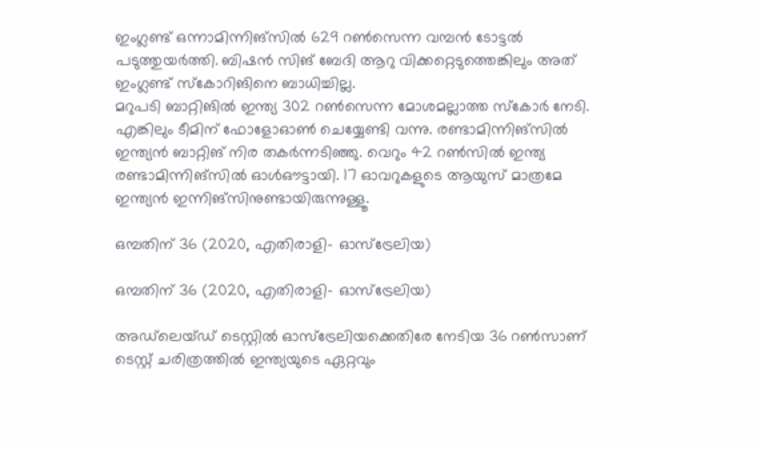ഇംഗ്ലണ്ട് ഒന്നാമിന്നിങ്‌സില്‍ 629 റണ്‍സെന്ന വമ്പന്‍ ടോട്ടല്‍ പടുത്തുയര്‍ത്തി. ബിഷന്‍ സിങ് ബേദി ആറു വിക്കറ്റെടുത്തെങ്കിലും അത് ഇംഗ്ലണ്ട് സ്‌കോറിങിനെ ബാധിച്ചില്ല.
മറുപടി ബാറ്റിങില്‍ ഇന്ത്യ 302 റണ്‍സെന്ന മോശമല്ലാത്ത സ്‌കോര്‍ നേടി. എങ്കിലും ടീമിന് ഫോളോഓണ്‍ ചെയ്യേണ്ടി വന്നു. രണ്ടാമിന്നിങ്‌സില്‍ ഇന്ത്യന്‍ ബാറ്റിങ് നിര തകര്‍ന്നടിഞ്ഞു. വെറും 42 റണ്‍സില്‍ ഇന്ത്യ രണ്ടാമിന്നിങ്‌സില്‍ ഓള്‍ഔട്ടായി. 17 ഓവറുകളുടെ ആയുസ് മാത്രമേ ഇന്ത്യന്‍ ഇന്നിങ്‌സിനുണ്ടായിരുന്നുള്ളൂ.

ഒമ്പതിന് 36 (2020, എതിരാളി- ഓസ്‌ട്രേലിയ)

ഒമ്പതിന് 36 (2020, എതിരാളി- ഓസ്‌ട്രേലിയ)

അഡ്‌ലെയ്ഡ് ടെസ്റ്റില്‍ ഓസ്‌ട്രേലിയക്കെതിരേ നേടിയ 36 റണ്‍സാണ് ടെസ്റ്റ് ചരിത്രത്തില്‍ ഇന്ത്യയുടെ ഏറ്റവും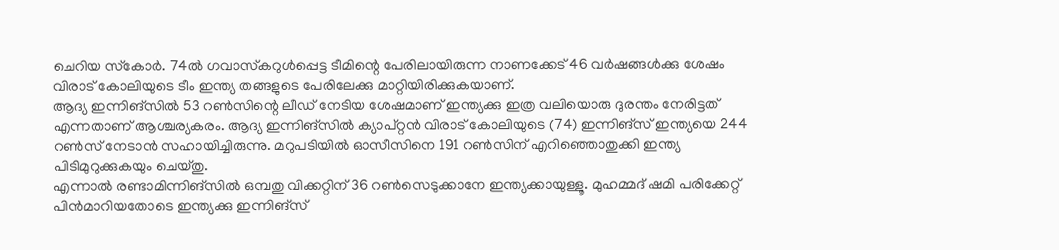ചെറിയ സ്‌കോര്‍. 74ല്‍ ഗവാസ്‌കറുള്‍പ്പെട്ട ടീമിന്റെ പേരിലായിരുന്ന നാണക്കേട് 46 വര്‍ഷങ്ങള്‍ക്കു ശേഷം വിരാട് കോലിയുടെ ടീം ഇന്ത്യ തങ്ങളുടെ പേരിലേക്കു മാറ്റിയിരിക്കുകയാണ്.
ആദ്യ ഇന്നിങ്‌സില്‍ 53 റണ്‍സിന്റെ ലീഡ് നേടിയ ശേഷമാണ് ഇന്ത്യക്കു ഇത്ര വലിയൊരു ദുരന്തം നേരിട്ടത് എന്നതാണ് ആശ്ചര്യകരം. ആദ്യ ഇന്നിങ്‌സില്‍ ക്യാപ്റ്റന്‍ വിരാട് കോലിയുടെ (74) ഇന്നിങ്‌സ് ഇന്ത്യയെ 244 റണ്‍സ് നേടാന്‍ സഹായിച്ചിരുന്നു. മറുപടിയില്‍ ഓസീസിനെ 191 റണ്‍സിന് എറിഞ്ഞൊതുക്കി ഇന്ത്യ പിടിമുറുക്കുകയും ചെയ്തു.
എന്നാല്‍ രണ്ടാമിന്നിങ്‌സില്‍ ഒമ്പതു വിക്കറ്റിന് 36 റണ്‍സെടുക്കാനേ ഇന്ത്യക്കായുള്ളൂ. മുഹമ്മദ് ഷമി പരിക്കേറ്റ് പിന്‍മാറിയതോടെ ഇന്ത്യക്കു ഇന്നിങ്‌സ്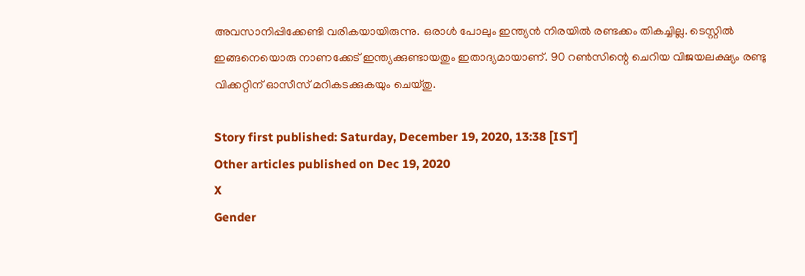അവസാനിപ്പിക്കേണ്ടി വരികയായിരുന്നു. ഒരാള്‍ പോലും ഇന്ത്യന്‍ നിരയില്‍ രണ്ടക്കം തികച്ചില്ല. ടെസ്റ്റില്‍ ഇങ്ങനെയൊരു നാണക്കേട് ഇന്ത്യക്കുണ്ടായതും ഇതാദ്യമായാണ്. 90 റണ്‍സിന്റെ ചെറിയ വിജയലക്ഷ്യം രണ്ടു വിക്കറ്റിന് ഓസീസ് മറികടക്കുകയും ചെയ്തു.

Story first published: Saturday, December 19, 2020, 13:38 [IST]
Other articles published on Dec 19, 2020
X
Gender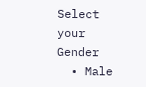Select your Gender
  • Male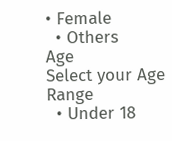• Female
  • Others
Age
Select your Age Range
  • Under 18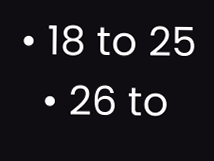• 18 to 25
  • 26 to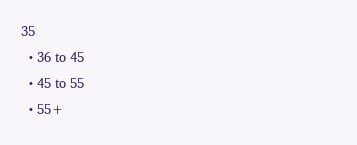35
  • 36 to 45
  • 45 to 55
  • 55+